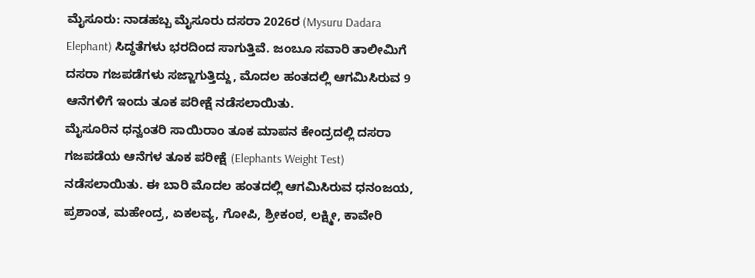ಮೈಸೂರು: ನಾಡಹಬ್ಬ ಮೈಸೂರು ದಸರಾ 2026ರ (Mysuru Dadara Elephant) ಸಿದ್ಧತೆಗಳು ಭರದಿಂದ ಸಾಗುತ್ತಿವೆ. ಜಂಬೂ ಸವಾರಿ ತಾಲೀಮಿಗೆ ದಸರಾ ಗಜಪಡೆಗಳು ಸಜ್ಜಾಗುತ್ತಿದ್ದು, ಮೊದಲ ಹಂತದಲ್ಲಿ ಆಗಮಿಸಿರುವ 9 ಆನೆಗಳಿಗೆ ಇಂದು ತೂಕ ಪರೀಕ್ಷೆ ನಡೆಸಲಾಯಿತು.
ಮೈಸೂರಿನ ಧನ್ವಂತರಿ ಸಾಯಿರಾಂ ತೂಕ ಮಾಪನ ಕೇಂದ್ರದಲ್ಲಿ ದಸರಾ ಗಜಪಡೆಯ ಆನೆಗಳ ತೂಕ ಪರೀಕ್ಷೆ (Elephants Weight Test) ನಡೆಸಲಾಯಿತು. ಈ ಬಾರಿ ಮೊದಲ ಹಂತದಲ್ಲಿ ಆಗಮಿಸಿರುವ ಧನಂಜಯ, ಪ್ರಶಾಂತ, ಮಹೇಂದ್ರ, ಏಕಲವ್ಯ, ಗೋಪಿ, ಶ್ರೀಕಂಠ, ಲಕ್ಷ್ಮೀ, ಕಾವೇರಿ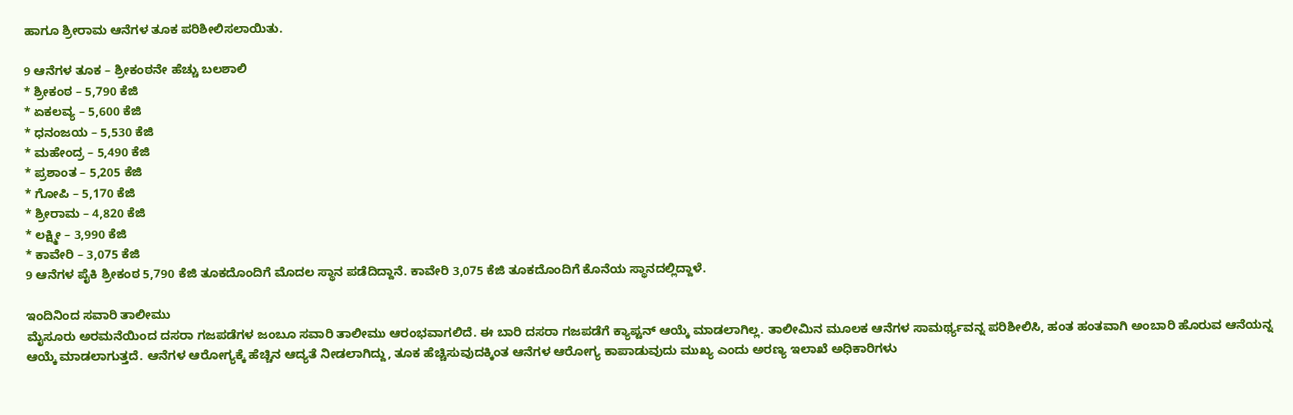ಹಾಗೂ ಶ್ರೀರಾಮ ಆನೆಗಳ ತೂಕ ಪರಿಶೀಲಿಸಲಾಯಿತು.

9 ಆನೆಗಳ ತೂಕ – ಶ್ರೀಕಂಠನೇ ಹೆಚ್ಚು ಬಲಶಾಲಿ
* ಶ್ರೀಕಂಠ – 5,790 ಕೆಜಿ
* ಏಕಲವ್ಯ – 5,600 ಕೆಜಿ
* ಧನಂಜಯ – 5,530 ಕೆಜಿ
* ಮಹೇಂದ್ರ – 5,490 ಕೆಜಿ
* ಪ್ರಶಾಂತ – 5,205 ಕೆಜಿ
* ಗೋಪಿ – 5,170 ಕೆಜಿ
* ಶ್ರೀರಾಮ – 4,820 ಕೆಜಿ
* ಲಕ್ಷ್ಮೀ – 3,990 ಕೆಜಿ
* ಕಾವೇರಿ – 3,075 ಕೆಜಿ
9 ಆನೆಗಳ ಪೈಕಿ ಶ್ರೀಕಂಠ 5,790 ಕೆಜಿ ತೂಕದೊಂದಿಗೆ ಮೊದಲ ಸ್ಥಾನ ಪಡೆದಿದ್ದಾನೆ. ಕಾವೇರಿ 3,075 ಕೆಜಿ ತೂಕದೊಂದಿಗೆ ಕೊನೆಯ ಸ್ಥಾನದಲ್ಲಿದ್ದಾಳೆ.

ಇಂದಿನಿಂದ ಸವಾರಿ ತಾಲೀಮು
ಮೈಸೂರು ಅರಮನೆಯಿಂದ ದಸರಾ ಗಜಪಡೆಗಳ ಜಂಬೂ ಸವಾರಿ ತಾಲೀಮು ಆರಂಭವಾಗಲಿದೆ. ಈ ಬಾರಿ ದಸರಾ ಗಜಪಡೆಗೆ ಕ್ಯಾಪ್ಟನ್ ಆಯ್ಕೆ ಮಾಡಲಾಗಿಲ್ಲ. ತಾಲೀಮಿನ ಮೂಲಕ ಆನೆಗಳ ಸಾಮರ್ಥ್ಯವನ್ನ ಪರಿಶೀಲಿಸಿ, ಹಂತ ಹಂತವಾಗಿ ಅಂಬಾರಿ ಹೊರುವ ಆನೆಯನ್ನ ಆಯ್ಕೆ ಮಾಡಲಾಗುತ್ತದೆ. ಆನೆಗಳ ಆರೋಗ್ಯಕ್ಕೆ ಹೆಚ್ಚಿನ ಆದ್ಯತೆ ನೀಡಲಾಗಿದ್ದು, ತೂಕ ಹೆಚ್ಚಿಸುವುದಕ್ಕಿಂತ ಆನೆಗಳ ಆರೋಗ್ಯ ಕಾಪಾಡುವುದು ಮುಖ್ಯ ಎಂದು ಅರಣ್ಯ ಇಲಾಖೆ ಅಧಿಕಾರಿಗಳು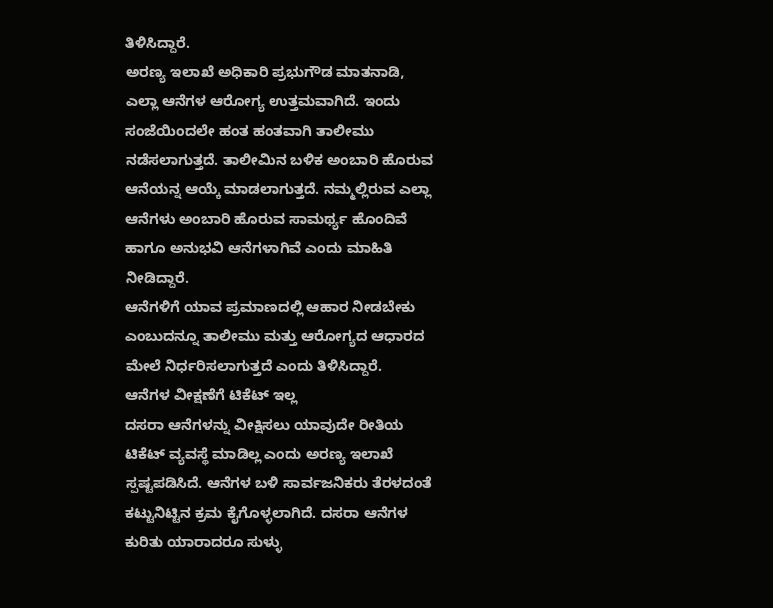ತಿಳಿಸಿದ್ದಾರೆ.
ಅರಣ್ಯ ಇಲಾಖೆ ಅಧಿಕಾರಿ ಪ್ರಭುಗೌಡ ಮಾತನಾಡಿ, ಎಲ್ಲಾ ಆನೆಗಳ ಆರೋಗ್ಯ ಉತ್ತಮವಾಗಿದೆ. ಇಂದು ಸಂಜೆಯಿಂದಲೇ ಹಂತ ಹಂತವಾಗಿ ತಾಲೀಮು ನಡೆಸಲಾಗುತ್ತದೆ. ತಾಲೀಮಿನ ಬಳಿಕ ಅಂಬಾರಿ ಹೊರುವ ಆನೆಯನ್ನ ಆಯ್ಕೆ ಮಾಡಲಾಗುತ್ತದೆ. ನಮ್ಮಲ್ಲಿರುವ ಎಲ್ಲಾ ಆನೆಗಳು ಅಂಬಾರಿ ಹೊರುವ ಸಾಮರ್ಥ್ಯ ಹೊಂದಿವೆ ಹಾಗೂ ಅನುಭವಿ ಆನೆಗಳಾಗಿವೆ ಎಂದು ಮಾಹಿತಿ ನೀಡಿದ್ದಾರೆ.
ಆನೆಗಳಿಗೆ ಯಾವ ಪ್ರಮಾಣದಲ್ಲಿ ಆಹಾರ ನೀಡಬೇಕು ಎಂಬುದನ್ನೂ ತಾಲೀಮು ಮತ್ತು ಆರೋಗ್ಯದ ಆಧಾರದ ಮೇಲೆ ನಿರ್ಧರಿಸಲಾಗುತ್ತದೆ ಎಂದು ತಿಳಿಸಿದ್ದಾರೆ.
ಆನೆಗಳ ವೀಕ್ಷಣೆಗೆ ಟಿಕೆಟ್ ಇಲ್ಲ
ದಸರಾ ಆನೆಗಳನ್ನು ವೀಕ್ಷಿಸಲು ಯಾವುದೇ ರೀತಿಯ ಟಿಕೆಟ್ ವ್ಯವಸ್ಥೆ ಮಾಡಿಲ್ಲ ಎಂದು ಅರಣ್ಯ ಇಲಾಖೆ ಸ್ಪಷ್ಟಪಡಿಸಿದೆ. ಆನೆಗಳ ಬಳಿ ಸಾರ್ವಜನಿಕರು ತೆರಳದಂತೆ ಕಟ್ಟುನಿಟ್ಟಿನ ಕ್ರಮ ಕೈಗೊಳ್ಳಲಾಗಿದೆ. ದಸರಾ ಆನೆಗಳ ಕುರಿತು ಯಾರಾದರೂ ಸುಳ್ಳು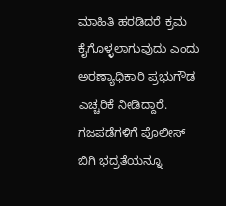ಮಾಹಿತಿ ಹರಡಿದರೆ ಕ್ರಮ ಕೈಗೊಳ್ಳಲಾಗುವುದು ಎಂದು ಅರಣ್ಯಾಧಿಕಾರಿ ಪ್ರಭುಗೌಡ ಎಚ್ಚರಿಕೆ ನೀಡಿದ್ದಾರೆ. ಗಜಪಡೆಗಳಿಗೆ ಪೊಲೀಸ್ ಬಿಗಿ ಭದ್ರತೆಯನ್ನೂ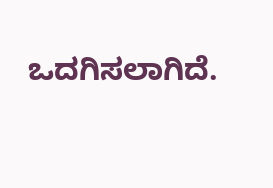ಒದಗಿಸಲಾಗಿದೆ.